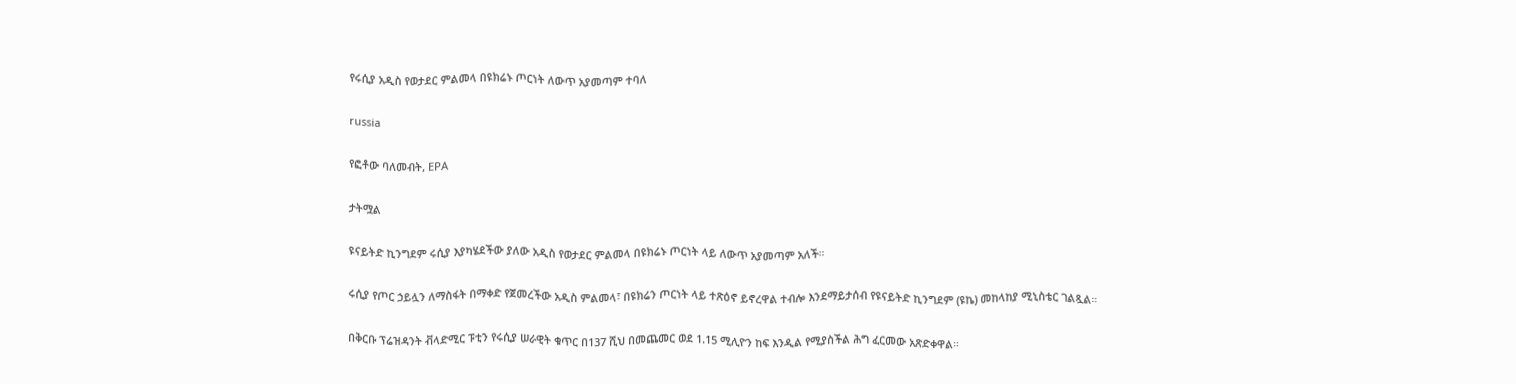የሩሲያ አዲስ የወታደር ምልመላ በዩክሬኑ ጦርነት ለውጥ አያመጣም ተባለ

russia

የፎቶው ባለመብት, EPA

ታትሟል

ዩናይትድ ኪንግደም ሩሲያ እያካሄደችው ያለው አዲስ የወታደር ምልመላ በዩክሬኑ ጦርነት ላይ ለውጥ አያመጣም አለች።

ሩሲያ የጦር ኃይሏን ለማስፋት በማቀድ የጀመረችው አዲስ ምልመላ፣ በዩክሬን ጦርነት ላይ ተጽዕኖ ይኖረዋል ተብሎ እንደማይታሰብ የዩናይትድ ኪንግደም (ዩኬ) መከላከያ ሚኒስቴር ገልጿል።

በቅርቡ ፕሬዝዳንት ቭላድሚር ፑቲን የሩሲያ ሠራዊት ቁጥር በ137 ሺህ በመጨመር ወደ 1.15 ሚሊዮን ከፍ እንዲል የሚያስችል ሕግ ፈርመው አጽድቀዋል።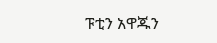ፑቲን አዋጁን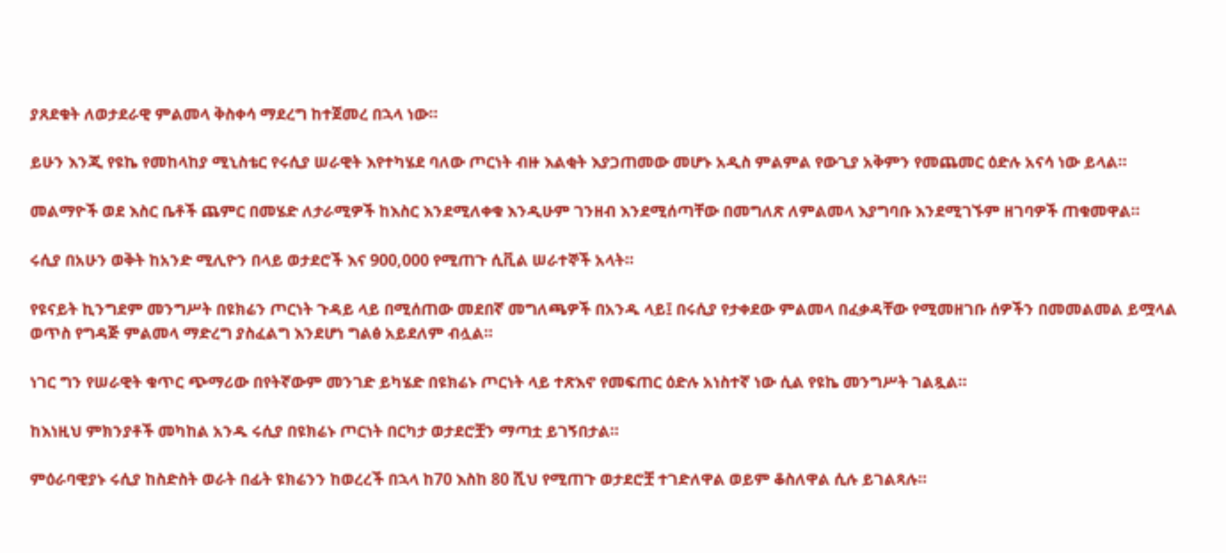ያጸደቁት ለወታደራዊ ምልመላ ቅስቀሳ ማደረግ ከተጀመረ በኋላ ነው።

ይሁን እንጂ የዩኬ የመከላከያ ሚኒስቴር የሩሲያ ሠራዊት እየተካሄደ ባለው ጦርነት ብዙ እልቂት እያጋጠመው መሆኑ አዲስ ምልምል የውጊያ አቅምን የመጨመር ዕድሉ አናሳ ነው ይላል።

መልማዮች ወደ እስር ቤቶች ጨምር በመሄድ ለታራሚዎች ከእስር እንደሚለቀቁ እንዲሁም ገንዘብ እንደሚሰጣቸው በመግለጽ ለምልመላ እያግባቡ እንደሚገኙም ዘገባዎች ጠቁመዋል።

ሩሲያ በአሁን ወቅት ከአንድ ሚሊዮን በላይ ወታደሮች እና 900,000 የሚጠጉ ሲቪል ሠራተኞች አላት።

የዩናይት ኪንግደም መንግሥት በዩክሬን ጦርነት ጉዳይ ላይ በሚሰጠው መደበኛ መግለጫዎች በአንዱ ላይ፤ በሩሲያ የታቀደው ምልመላ በፈቃዳቸው የሚመዘገቡ ሰዎችን በመመልመል ይሟላል ወጥስ የግዳጅ ምልመላ ማድረግ ያስፈልግ እንደሆነ ግልፅ አይደለም ብሏል።

ነገር ግን የሠራዊት ቁጥር ጭማሪው በየትኛውም መንገድ ይካሄድ በዩክሬኑ ጦርነት ላይ ተጽእኖ የመፍጠር ዕድሉ አነስተኛ ነው ሲል የዩኬ መንግሥት ገልጿል።

ከእነዚህ ምክንያቶች መካከል አንዱ ሩሲያ በዩክሬኑ ጦርነት በርካታ ወታደሮቿን ማጣቷ ይገኝበታል።

ምዕራባዊያኑ ሩሲያ ከስድስት ወራት በፊት ዩክሬንን ከወረረች በኋላ ከ70 እስከ 80 ሺህ የሚጠጉ ወታደሮቿ ተገድለዋል ወይም ቆስለዋል ሲሉ ይገልጻሉ።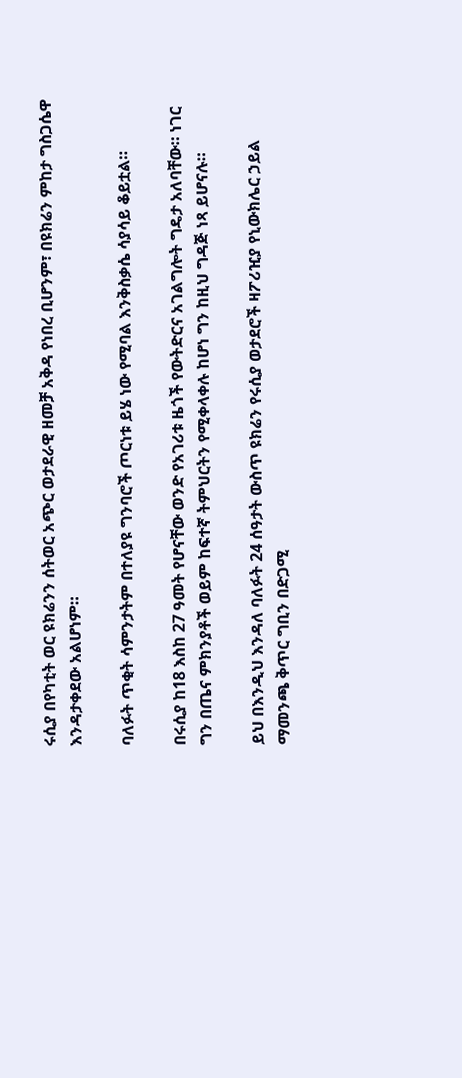ሩሲያ በየካቲት ወር ዩክሬንን ሰትወር አጭር ወታደራዊ ዘመቻ አቅዳ የነበረ ቢሆንም፣ በዩክሬን ምከታ ግስጋሴዋ እንዳታቀደው አልሆነም።

ባለፉት ጥቂት ሳምንታትም በተለያዩ ግንባሮች ጦርነቱ ይሄ ነው የሚባል እንቅስቃሴ ሳያሳይ ቆይቷል።

በሩሲያ ከ18 እስከ 27 ዓመት የሆናቸው ወንድ የአገሪቱ ዜጎች የውትድርና አገልግሎት ግዴታ አለባቸው። ነገር ግን በጤና ምክንያቶች ወይም ከፍተኛ ትምህርትን የሚቀላቀሉ ከሆነ ግን ከዚህ ግዳጅ ነጻ ይሆናሉ።

ይህ በእንዲህ እንዳለ ባለፉት 24 ሰዓታት ውስጥ ዩክሬን የሩሲያ ወታደሮች ዛፖሪዢያ የኒውክሌር ኃይል ማመንጫ ቅጥር ግቢን በድጋሚ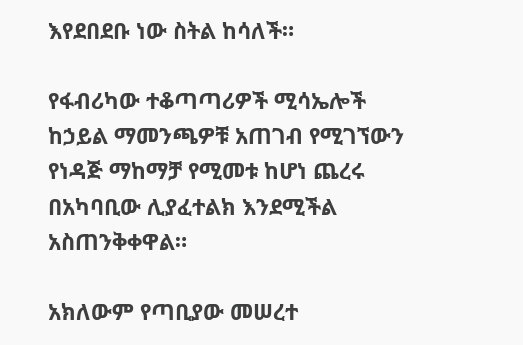እየደበደቡ ነው ስትል ከሳለች።

የፋብሪካው ተቆጣጣሪዎች ሚሳኤሎች ከኃይል ማመንጫዎቹ አጠገብ የሚገኘውን የነዳጅ ማከማቻ የሚመቱ ከሆነ ጨረሩ በአካባቢው ሊያፈተልክ እንደሚችል አስጠንቅቀዋል።

አክለውም የጣቢያው መሠረተ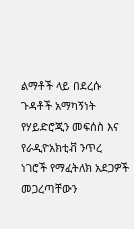ልማቶች ላይ በደረሱ ጉዳቶች አማካኝነት የሃይድሮጂን መፍሰስ እና የራዲዮአክቲቭ ንጥረ ነገሮች የማፈትለክ አደጋዎች መጋረጣቸውን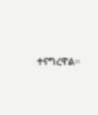ተናግረዋል።